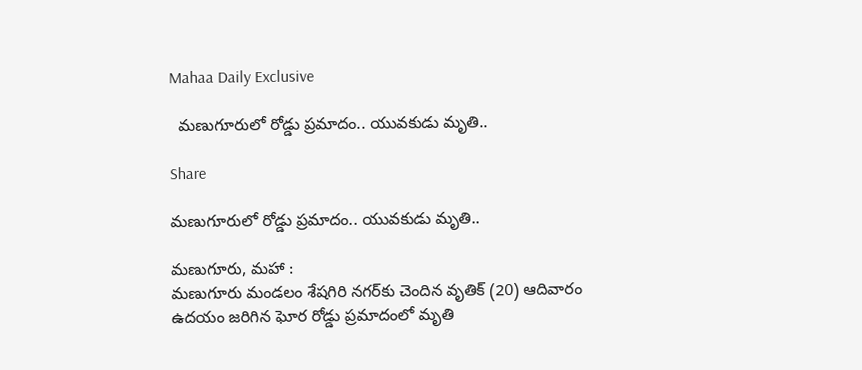Mahaa Daily Exclusive

  మణుగూరులో రోడ్డు ప్రమాదం.. యువకుడు మృతి..

Share

మణుగూరులో రోడ్డు ప్రమాదం.. యువకుడు మృతి..

మణుగూరు, మహా :
మణుగూరు మండలం శేషగిరి నగర్‌కు చెందిన వృతిక్‌ (20) ఆదివారం ఉదయం జరిగిన ఘోర రోడ్డు ప్రమాదంలో మృతి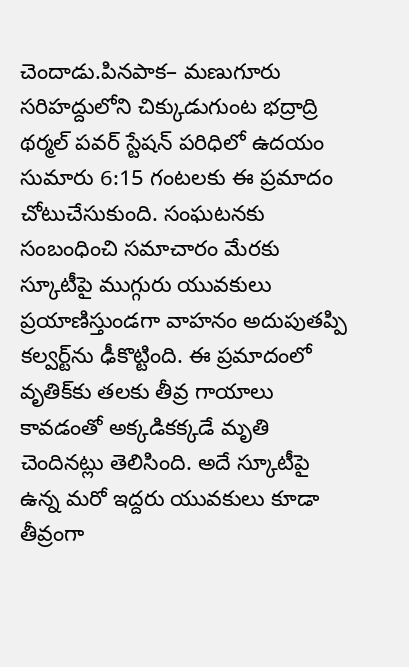చెందాడు.పినపాక– మణుగూరు సరిహద్దులోని చిక్కుడుగుంట భద్రాద్రి థర్మల్ పవర్ స్టేషన్ పరిధిలో ఉదయం సుమారు 6:15 గంటలకు ఈ ప్రమాదం చోటుచేసుకుంది. సంఘటనకు సంబంధించి సమాచారం మేరకు స్కూటీపై ముగ్గురు యువకులు ప్రయాణిస్తుండగా వాహనం అదుపుతప్పి కల్వర్ట్‌ను ఢీకొట్టింది. ఈ ప్రమాదంలో వృతిక్‌కు తలకు తీవ్ర గాయాలు కావడంతో అక్కడికక్కడే మృతి చెందినట్లు తెలిసింది. అదే స్కూటీపై ఉన్న మరో ఇద్దరు యువకులు కూడా తీవ్రంగా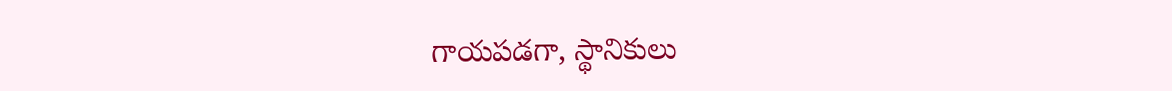గాయపడగా, స్థానికులు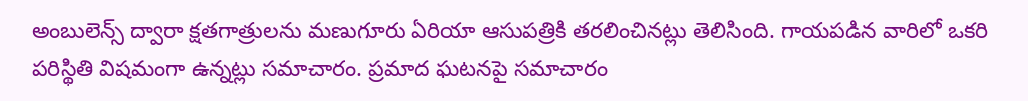అంబులెన్స్‌ ద్వారా క్షతగాత్రులను మణుగూరు ఏరియా ఆసుపత్రికి తరలించినట్లు తెలిసింది. గాయపడిన వారిలో ఒకరి పరిస్థితి విషమంగా ఉన్నట్లు సమాచారం. ప్రమాద ఘటనపై సమాచారం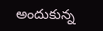అందుకున్న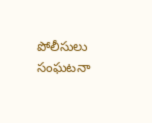పోలీసులు సంఘటనా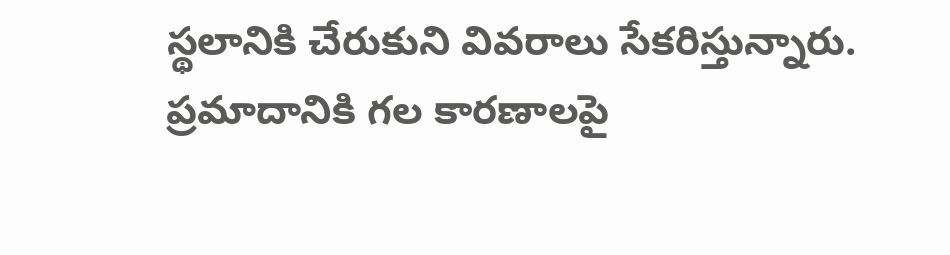స్థలానికి చేరుకుని వివరాలు సేకరిస్తున్నారు. ప్రమాదానికి గల కారణాలపై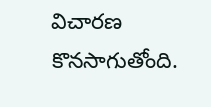విచారణ కొనసాగుతోంది.